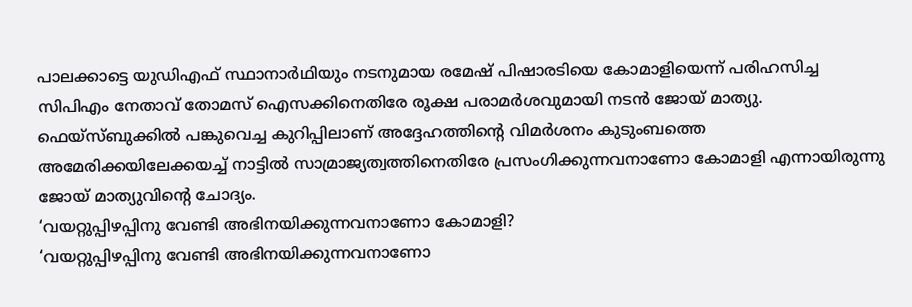പാലക്കാട്ടെ യുഡിഎഫ് സ്ഥാനാർഥിയും നടനുമായ രമേഷ് പിഷാരടിയെ കോമാളിയെന്ന് പരിഹസിച്ച സിപിഎം നേതാവ് തോമസ് ഐസക്കിനെതിരേ രൂക്ഷ പരാമർശവുമായി നടൻ ജോയ് മാത്യു. ഫെയ്സ്ബുക്കിൽ പങ്കുവെച്ച കുറിപ്പിലാണ് അദ്ദേഹത്തിന്റെ വിമർശനം കുടുംബത്തെ അമേരിക്കയിലേക്കയച്ച് നാട്ടിൽ സാമ്രാജ്യത്വത്തിനെതിരേ പ്രസംഗിക്കുന്നവനാണോ കോമാളി എന്നായിരുന്നു ജോയ് മാത്യുവിന്റെ ചോദ്യം.
‘വയറ്റുപ്പിഴപ്പിനു വേണ്ടി അഭിനയിക്കുന്നവനാണോ കോമാളി?
‘വയറ്റുപ്പിഴപ്പിനു വേണ്ടി അഭിനയിക്കുന്നവനാണോ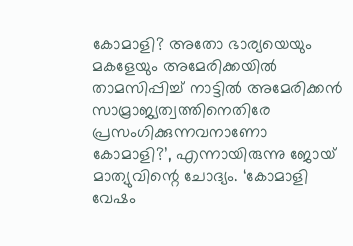കോമാളി? അതോ ഭാര്യയെയും മകളേയും അമേരിക്കയിൽ താമസിപ്പിച്ച് നാട്ടിൽ അമേരിക്കൻ സാമ്രാജ്യത്വത്തിനെതിരേ പ്രസംഗിക്കുന്നവനാണോ കോമാളി?’, എന്നായിരുന്നു ജോയ് മാത്യുവിന്റെ ചോദ്യം. ‘കോമാളി വേഷം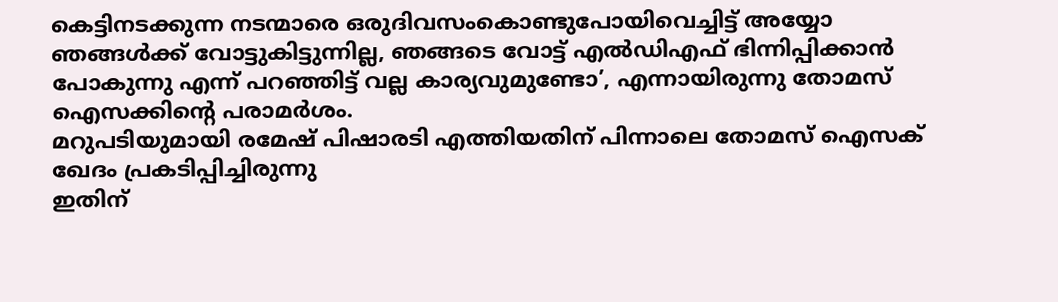കെട്ടിനടക്കുന്ന നടന്മാരെ ഒരുദിവസംകൊണ്ടുപോയിവെച്ചിട്ട് അയ്യോ ഞങ്ങൾക്ക് വോട്ടുകിട്ടുന്നില്ല, ഞങ്ങടെ വോട്ട് എൽഡിഎഫ് ഭിന്നിപ്പിക്കാൻ പോകുന്നു എന്ന് പറഞ്ഞിട്ട് വല്ല കാര്യവുമുണ്ടോ’, എന്നായിരുന്നു തോമസ് ഐസക്കിന്റെ പരാമർശം.
മറുപടിയുമായി രമേഷ് പിഷാരടി എത്തിയതിന് പിന്നാലെ തോമസ് ഐസക് ഖേദം പ്രകടിപ്പിച്ചിരുന്നു
ഇതിന്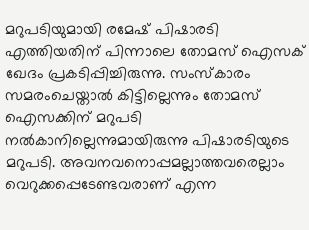മറുപടിയുമായി രമേഷ് പിഷാരടി എത്തിയതിന് പിന്നാലെ തോമസ് ഐസക് ഖേദം പ്രകടിപ്പിച്ചിരുന്നു. സംസ്കാരം സമരംചെയ്താൽ കിട്ടില്ലെന്നും തോമസ് ഐസക്കിന് മറുപടി നൽകാനില്ലെന്നുമായിരുന്നു പിഷാരടിയുടെ മറുപടി. അവനവനൊപ്പമല്ലാത്തവരെല്ലാം വെറുക്കപ്പെടേണ്ടവരാണ് എന്ന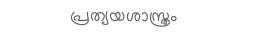പ്രത്യയശാസ്ത്രം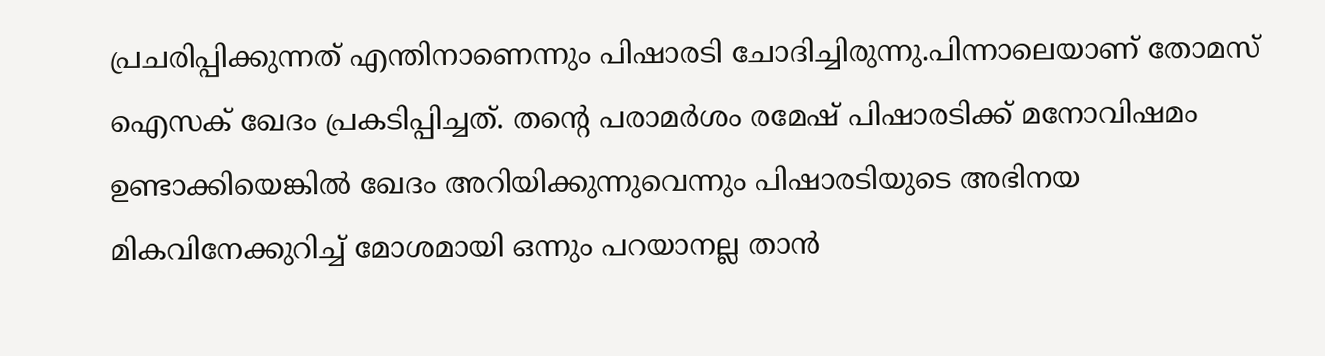പ്രചരിപ്പിക്കുന്നത് എന്തിനാണെന്നും പിഷാരടി ചോദിച്ചിരുന്നു.പിന്നാലെയാണ് തോമസ് ഐസക് ഖേദം പ്രകടിപ്പിച്ചത്. തന്റെ പരാമർശം രമേഷ് പിഷാരടിക്ക് മനോവിഷമം ഉണ്ടാക്കിയെങ്കിൽ ഖേദം അറിയിക്കുന്നുവെന്നും പിഷാരടിയുടെ അഭിനയ മികവിനേക്കുറിച്ച് മോശമായി ഒന്നും പറയാനല്ല താൻ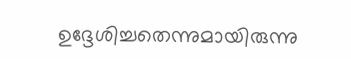ഉദ്ദേശിച്ചതെന്നുമായിരുന്നു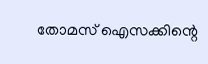തോമസ് ഐസക്കിന്റെ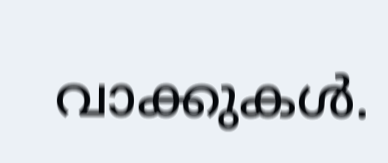വാക്കുകൾ.